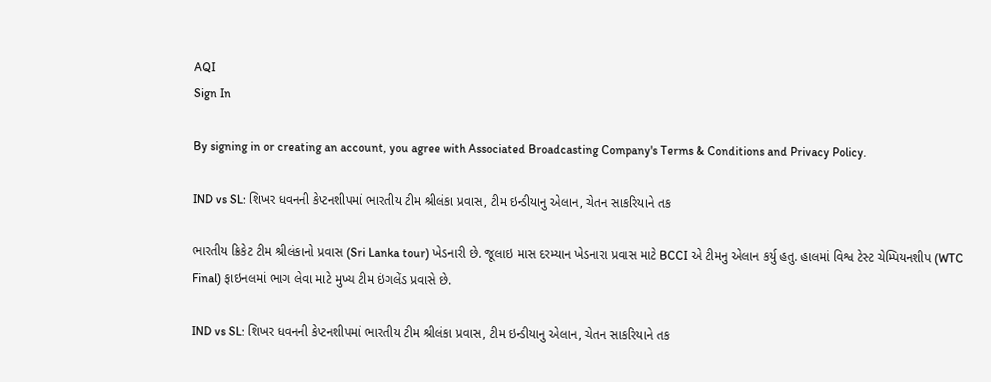AQI
Sign In

By signing in or creating an account, you agree with Associated Broadcasting Company's Terms & Conditions and Privacy Policy.

IND vs SL: શિખર ધવનની કેપ્ટનશીપમાં ભારતીય ટીમ શ્રીલંકા પ્રવાસ, ટીમ ઇન્ડીયાનુ એલાન, ચેતન સાકરિયાને તક

ભારતીય ક્રિકેટ ટીમ શ્રીલંકાનો પ્રવાસ (Sri Lanka tour) ખેડનારી છે. જૂલાઇ માસ દરમ્યાન ખેડનારા પ્રવાસ માટે BCCI એ ટીમનુ એલાન કર્યુ હતુ. હાલમાં વિશ્વ ટેસ્ટ ચેમ્પિયનશીપ (WTC Final) ફાઇનલમાં ભાગ લેવા માટે મુખ્ય ટીમ ઇંગલેંડ પ્રવાસે છે.

IND vs SL: શિખર ધવનની કેપ્ટનશીપમાં ભારતીય ટીમ શ્રીલંકા પ્રવાસ, ટીમ ઇન્ડીયાનુ એલાન, ચેતન સાકરિયાને તક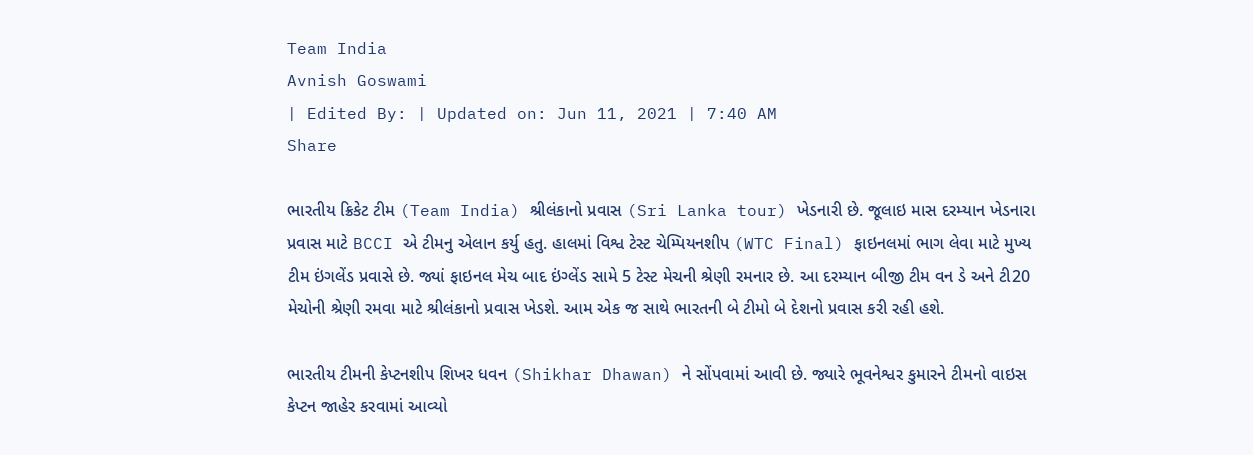Team India
Avnish Goswami
| Edited By: | Updated on: Jun 11, 2021 | 7:40 AM
Share

ભારતીય ક્રિકેટ ટીમ (Team India) શ્રીલંકાનો પ્રવાસ (Sri Lanka tour) ખેડનારી છે. જૂલાઇ માસ દરમ્યાન ખેડનારા પ્રવાસ માટે BCCI એ ટીમનુ એલાન કર્યુ હતુ. હાલમાં વિશ્વ ટેસ્ટ ચેમ્પિયનશીપ (WTC Final) ફાઇનલમાં ભાગ લેવા માટે મુખ્ય ટીમ ઇંગલેંડ પ્રવાસે છે. જ્યાં ફાઇનલ મેચ બાદ ઇંગ્લેંડ સામે 5 ટેસ્ટ મેચની શ્રેણી રમનાર છે. આ દરમ્યાન બીજી ટીમ વન ડે અને ટી20 મેચોની શ્રેણી રમવા માટે શ્રીલંકાનો પ્રવાસ ખેડશે. આમ એક જ સાથે ભારતની બે ટીમો બે દેશનો પ્રવાસ કરી રહી હશે.

ભારતીય ટીમની કેપ્ટનશીપ શિખર ધવન (Shikhar Dhawan) ને સોંપવામાં આવી છે. જ્યારે ભૂવનેશ્વર કુમારને ટીમનો વાઇસ કેપ્ટન જાહેર કરવામાં આવ્યો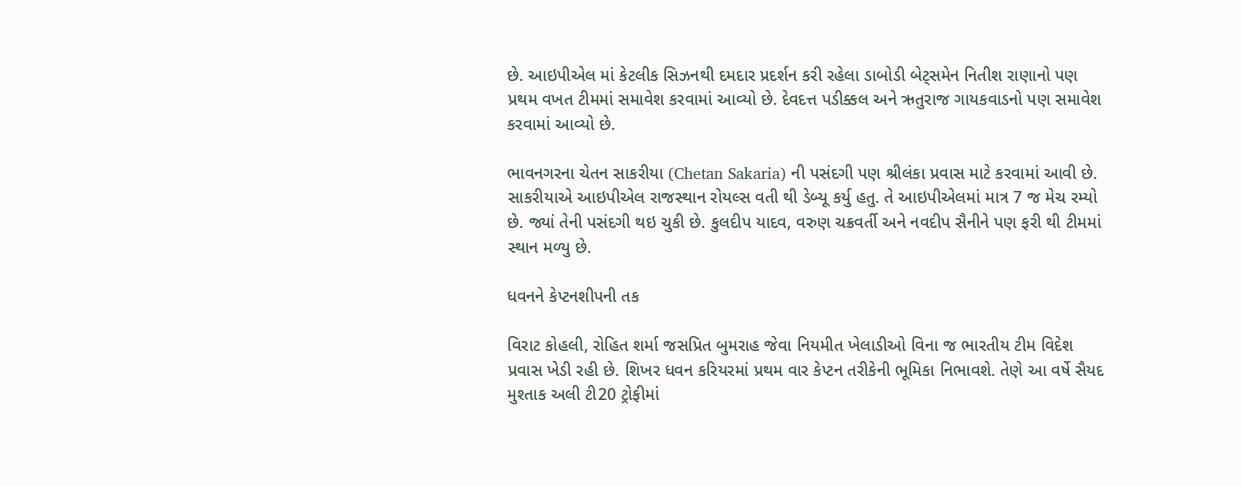છે. આઇપીએલ માં કેટલીક સિઝનથી દમદાર પ્રદર્શન કરી રહેલા ડાબોડી બેટ્સમેન નિતીશ રાણાનો પણ પ્રથમ વખત ટીમમાં સમાવેશ કરવામાં આવ્યો છે. દેવદત્ત પડીક્કલ અને ઋતુરાજ ગાયકવાડનો પણ સમાવેશ કરવામાં આવ્યો છે.

ભાવનગરના ચેતન સાકરીયા (Chetan Sakaria) ની પસંદગી પણ શ્રીલંકા પ્રવાસ માટે કરવામાં આવી છે. સાકરીયાએ આઇપીએલ રાજસ્થાન રોયલ્સ વતી થી ડેબ્યૂ કર્યુ હતુ. તે આઇપીએલમાં માત્ર 7 જ મેચ રમ્યો છે. જ્યાં તેની પસંદગી થઇ ચુકી છે. કુલદીપ યાદવ, વરુણ ચક્રવર્તી અને નવદીપ સૈનીને પણ ફરી થી ટીમમાં સ્થાન મળ્યુ છે.

ધવનને કેપ્ટનશીપની તક

વિરાટ કોહલી, રોહિત શર્મા જસપ્રિત બુમરાહ જેવા નિયમીત ખેલાડીઓ વિના જ ભારતીય ટીમ વિદેશ પ્રવાસ ખેડી રહી છે. શિખર ધવન કરિયરમાં પ્રથમ વાર કેપ્ટન તરીકેની ભૂમિકા નિભાવશે. તેણે આ વર્ષે સૈયદ મુશ્તાક અલી ટી20 ટ્રોફીમાં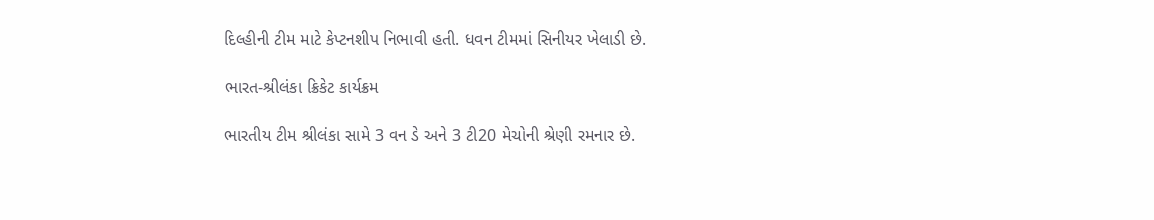દિલ્હીની ટીમ માટે કેપ્ટનશીપ નિભાવી હતી. ધવન ટીમમાં સિનીયર ખેલાડી છે.

ભારત-શ્રીલંકા ક્રિકેટ કાર્યક્રમ

ભારતીય ટીમ શ્રીલંકા સામે 3 વન ડે અને 3 ટી20 મેચોની શ્રેણી રમનાર છે.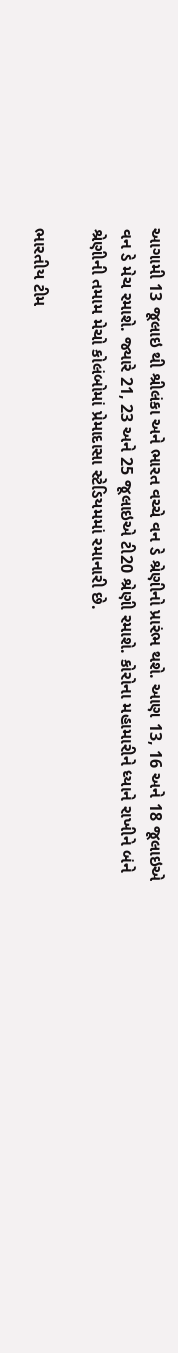આગામી 13 જૂલાઇ થી શ્રીલંકા અને ભારત વચ્ચે વન ડે શ્રેણીનો પ્રારંભ થશે. આણ 13, 16 અને 18 જૂલાઇએ વન ડે મેચ રમાશે. જ્યારે 21, 23 અને 25 જૂલાઇએ ટી20 શ્રેણી રમાશે. કોરોના મહામારીને ધ્યાને રાખીને બંને શ્રેણીની તમામ મેચો કોલંબોમાં પ્રેમાદાસા સ્ટેડિયમમાં રમાનારી છે.

ભારતીય ટીમ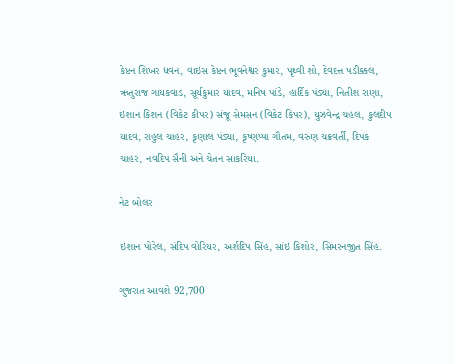કેપ્ટન શિખર ધવન, વાઇસ કેપ્ટન ભૂવનેશ્વર કુમાર, પૃથ્વી શો, દેવદત્ત પડીક્કલ, ઋતુરાજ ગાયકવાડ, સૂર્યકુમાર યાદવ, મનિષ પાંડે, હાર્દિક પંડ્યા, નિતીશ રાણા, ઇશાન કિશન (વિકેટ કીપર) સંજૂ સેમસન (વિકેટ કિપર), યુઝવેન્દ્ર ચહલ, કુલદીપ યાદવ, રાહુલ ચાહર, કૃણાલ પંડ્યા, કૃષ્ણપ્પા ગૌતમ, વરુણ ચક્રવર્તી, દિપક ચાહર, નવદિપ સૈની અને ચેતન સાકરિયા.

નેટ બોલર

ઇશાન પોરેલ, સંદિપ વોરિયર, અર્શદિપ સિંહ, સાંઇ કિશોર, સિમરનજીત સિંહ.

ગુજરાત આવશે 92,700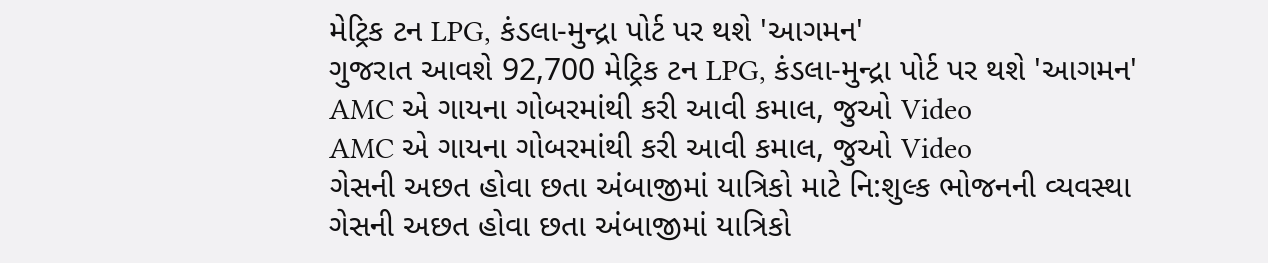મેટ્રિક ટન LPG, કંડલા-મુન્દ્રા પોર્ટ પર થશે 'આગમન'
ગુજરાત આવશે 92,700 મેટ્રિક ટન LPG, કંડલા-મુન્દ્રા પોર્ટ પર થશે 'આગમન'
AMC એ ગાયના ગોબરમાંથી કરી આવી કમાલ, જુઓ Video
AMC એ ગાયના ગોબરમાંથી કરી આવી કમાલ, જુઓ Video
ગેસની અછત હોવા છતા અંબાજીમાં યાત્રિકો માટે નિ:શુલ્ક ભોજનની વ્યવસ્થા
ગેસની અછત હોવા છતા અંબાજીમાં યાત્રિકો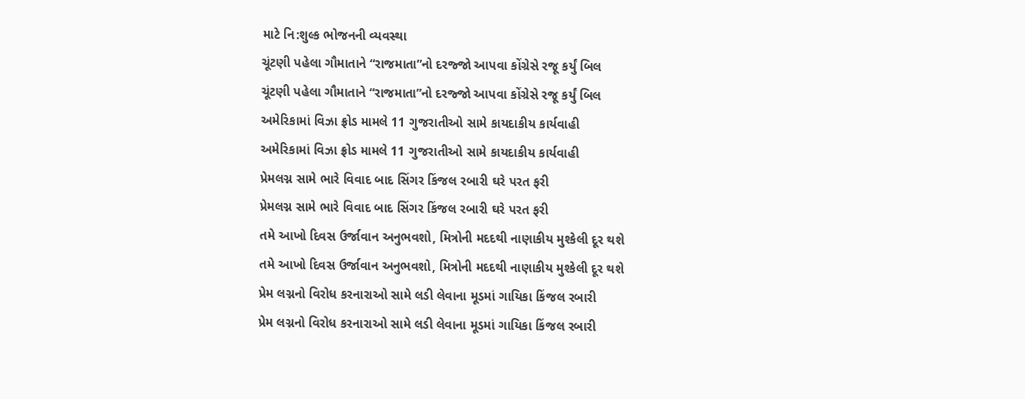માટે નિ:શુલ્ક ભોજનની વ્યવસ્થા
ચૂંટણી પહેલા ગૌમાતાને “રાજમાતા”નો દરજ્જો આપવા કોંગ્રેસે રજૂ કર્યું બિલ
ચૂંટણી પહેલા ગૌમાતાને “રાજમાતા”નો દરજ્જો આપવા કોંગ્રેસે રજૂ કર્યું બિલ
અમેરિકામાં વિઝા ફ્રોડ મામલે 11 ગુજરાતીઓ સામે કાયદાકીય કાર્યવાહી
અમેરિકામાં વિઝા ફ્રોડ મામલે 11 ગુજરાતીઓ સામે કાયદાકીય કાર્યવાહી
પ્રેમલગ્ન સામે ભારે વિવાદ બાદ સિંગર કિંજલ રબારી ઘરે પરત ફરી
પ્રેમલગ્ન સામે ભારે વિવાદ બાદ સિંગર કિંજલ રબારી ઘરે પરત ફરી
તમે આખો દિવસ ઉર્જાવાન અનુભવશો, મિત્રોની મદદથી નાણાકીય મુશ્કેલી દૂર થશે
તમે આખો દિવસ ઉર્જાવાન અનુભવશો, મિત્રોની મદદથી નાણાકીય મુશ્કેલી દૂર થશે
પ્રેમ લગ્નનો વિરોધ કરનારાઓ સામે લડી લેવાના મૂડમાં ગાયિકા કિંજલ રબારી
પ્રેમ લગ્નનો વિરોધ કરનારાઓ સામે લડી લેવાના મૂડમાં ગાયિકા કિંજલ રબારી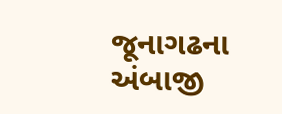જૂનાગઢના અંબાજી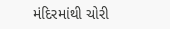મંદિરમાંથી ચોરી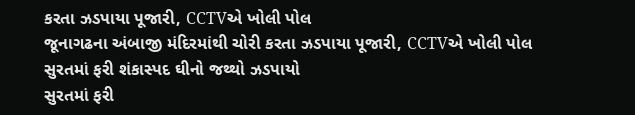કરતા ઝડપાયા પૂજારી, CCTVએ ખોલી પોલ
જૂનાગઢના અંબાજી મંદિરમાંથી ચોરી કરતા ઝડપાયા પૂજારી, CCTVએ ખોલી પોલ
સુરતમાં ફરી શંકાસ્પદ ઘીનો જથ્થો ઝડપાયો
સુરતમાં ફરી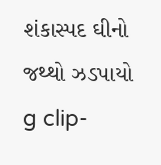શંકાસ્પદ ઘીનો જથ્થો ઝડપાયો
g clip-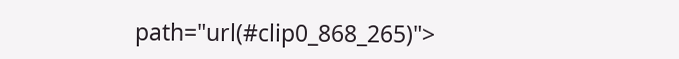path="url(#clip0_868_265)">